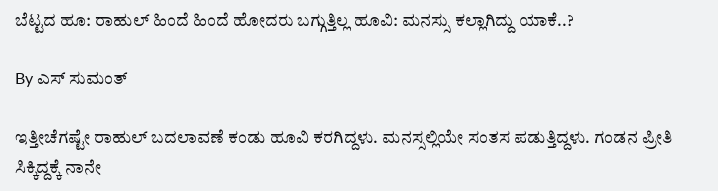ಬೆಟ್ಟದ ಹೂ: ರಾಹುಲ್ ಹಿಂದೆ ಹಿಂದೆ ಹೋದರು ಬಗ್ಗುತ್ತಿಲ್ಲ ಹೂವಿ: ಮನಸ್ಸು ಕಲ್ಲಾಗಿದ್ದು ಯಾಕೆ..?

By ಎಸ್ ಸುಮಂತ್

ಇತ್ತೀಚೆಗಷ್ಟೇ ರಾಹುಲ್ ಬದಲಾವಣೆ ಕಂಡು ಹೂವಿ ಕರಗಿದ್ದಳು. ಮನಸ್ಸಲ್ಲಿಯೇ ಸಂತಸ ಪಡುತ್ತಿದ್ದಳು. ಗಂಡನ ಪ್ರೀತಿ ಸಿಕ್ಕಿದ್ದಕ್ಕೆ ನಾನೇ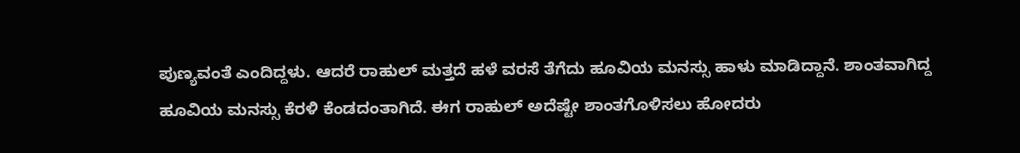ಪುಣ್ಯವಂತೆ ಎಂದಿದ್ದಳು. ಆದರೆ ರಾಹುಲ್ ಮತ್ತದೆ ಹಳೆ ವರಸೆ ತೆಗೆದು ಹೂವಿಯ ಮನಸ್ಸು ಹಾಳು ಮಾಡಿದ್ದಾನೆ. ಶಾಂತವಾಗಿದ್ದ ಹೂವಿಯ ಮನಸ್ಸು ಕೆರಳಿ ಕೆಂಡದಂತಾಗಿದೆ. ಈಗ ರಾಹುಲ್ ಅದೆಷ್ಟೇ ಶಾಂತಗೊಳಿಸಲು ಹೋದರು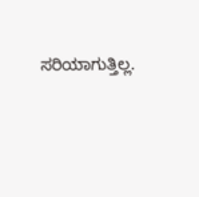ಸರಿಯಾಗುತ್ತಿಲ್ಲ.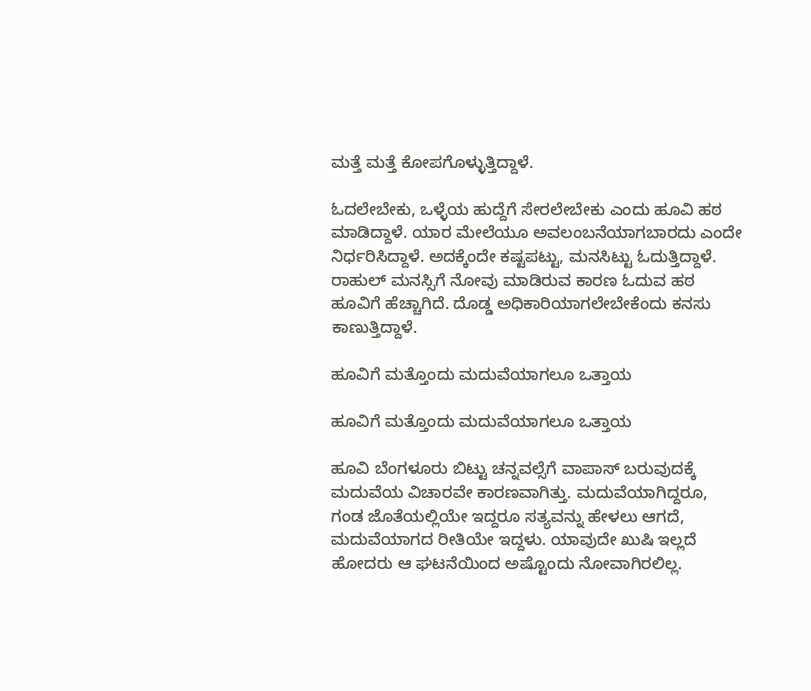ಮತ್ತೆ ಮತ್ತೆ ಕೋಪಗೊಳ್ಳುತ್ತಿದ್ದಾಳೆ.

ಓದಲೇಬೇಕು, ಒಳ್ಳೆಯ ಹುದ್ದೆಗೆ ಸೇರಲೇಬೇಕು ಎಂದು ಹೂವಿ ಹಠ ಮಾಡಿದ್ದಾಳೆ. ಯಾರ ಮೇಲೆಯೂ ಅವಲಂಬನೆಯಾಗಬಾರದು ಎಂದೇ ನಿರ್ಧರಿಸಿದ್ದಾಳೆ. ಅದಕ್ಕೆಂದೇ ಕಷ್ಟಪಟ್ಟು, ಮನಸಿಟ್ಟು ಓದುತ್ತಿದ್ದಾಳೆ. ರಾಹುಲ್ ಮನಸ್ಸಿಗೆ ನೋವು ಮಾಡಿರುವ ಕಾರಣ ಓದುವ ಹಠ ಹೂವಿಗೆ ಹೆಚ್ಚಾಗಿದೆ. ದೊಡ್ಡ ಅಧಿಕಾರಿಯಾಗಲೇಬೇಕೆಂದು ಕನಸು ಕಾಣುತ್ತಿದ್ದಾಳೆ.

ಹೂವಿಗೆ ಮತ್ತೊಂದು ಮದುವೆಯಾಗಲೂ ಒತ್ತಾಯ

ಹೂವಿಗೆ ಮತ್ತೊಂದು ಮದುವೆಯಾಗಲೂ ಒತ್ತಾಯ

ಹೂವಿ ಬೆಂಗಳೂರು ಬಿಟ್ಟು ಚನ್ನವಲ್ಸೆಗೆ ವಾಪಾಸ್ ಬರುವುದಕ್ಕೆ ಮದುವೆಯ ವಿಚಾರವೇ ಕಾರಣವಾಗಿತ್ತು. ಮದುವೆಯಾಗಿದ್ದರೂ, ಗಂಡ ಜೊತೆಯಲ್ಲಿಯೇ ಇದ್ದರೂ ಸತ್ಯವನ್ನು ಹೇಳಲು ಆಗದೆ, ಮದುವೆಯಾಗದ ರೀತಿಯೇ ಇದ್ದಳು. ಯಾವುದೇ ಖುಷಿ ಇಲ್ಲದೆ ಹೋದರು ಆ ಘಟನೆಯಿಂದ ಅಷ್ಟೊಂದು ನೋವಾಗಿರಲಿಲ್ಲ.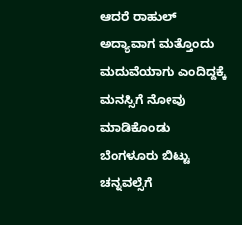ಆದರೆ ರಾಹುಲ್ ಅದ್ಯಾವಾಗ ಮತ್ತೊಂದು ಮದುವೆಯಾಗು ಎಂದಿದ್ದಕ್ಕೆ ಮನಸ್ಸಿಗೆ ನೋವು ಮಾಡಿಕೊಂಡು ಬೆಂಗಳೂರು ಬಿಟ್ಟು ಚನ್ನವಲ್ಸೆಗೆ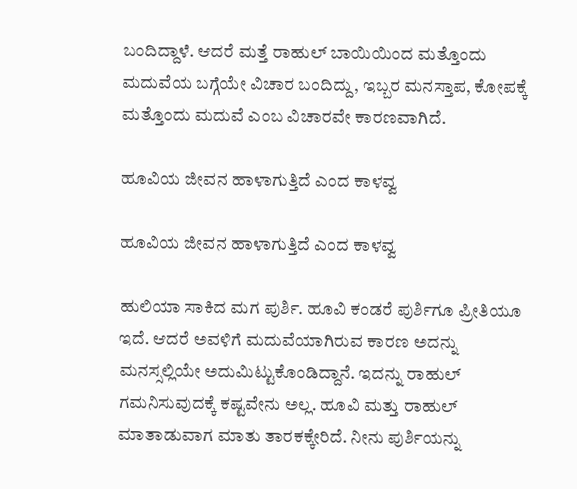ಬಂದಿದ್ದಾಳೆ. ಆದರೆ ಮತ್ತೆ ರಾಹುಲ್ ಬಾಯಿಯಿಂದ ಮತ್ತೊಂದು ಮದುವೆಯ ಬಗ್ಗೆಯೇ ವಿಚಾರ ಬಂದಿದ್ದು, ಇಬ್ಬರ ಮನಸ್ತಾಪ, ಕೋಪಕ್ಕೆ ಮತ್ತೊಂದು ಮದುವೆ ಎಂಬ ವಿಚಾರವೇ ಕಾರಣವಾಗಿದೆ.

ಹೂವಿಯ ಜೀವನ ಹಾಳಾಗುತ್ತಿದೆ ಎಂದ ಕಾಳವ್ವ

ಹೂವಿಯ ಜೀವನ ಹಾಳಾಗುತ್ತಿದೆ ಎಂದ ಕಾಳವ್ವ

ಹುಲಿಯಾ ಸಾಕಿದ ಮಗ ಪುರ್ಶಿ. ಹೂವಿ ಕಂಡರೆ ಪುರ್ಶಿಗೂ ಪ್ರೀತಿಯೂ ಇದೆ. ಆದರೆ ಅವಳಿಗೆ ಮದುವೆಯಾಗಿರುವ ಕಾರಣ ಅದನ್ನು ಮನಸ್ಸಲ್ಲಿಯೇ ಅದುಮಿಟ್ಟುಕೊಂಡಿದ್ದಾನೆ. ಇದನ್ನು ರಾಹುಲ್ ಗಮನಿಸುವುದಕ್ಕೆ ಕಷ್ಟವೇನು ಅಲ್ಲ. ಹೂವಿ ಮತ್ತು ರಾಹುಲ್ ಮಾತಾಡುವಾಗ ಮಾತು ತಾರಕಕ್ಕೇರಿದೆ. ನೀನು ಪುರ್ಶಿಯನ್ನು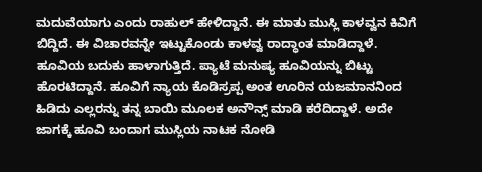ಮದುವೆಯಾಗು ಎಂದು ರಾಹುಲ್ ಹೇಳಿದ್ದಾನೆ. ಈ ಮಾತು ಮುಸ್ಲಿ ಕಾಳವ್ವನ ಕಿವಿಗೆ ಬಿದ್ದಿದೆ. ಈ ವಿಚಾರವನ್ನೇ ಇಟ್ಟುಕೊಂಡು ಕಾಳವ್ವ ರಾದ್ಧಾಂತ ಮಾಡಿದ್ದಾಳೆ. ಹೂವಿಯ ಬದುಕು ಹಾಳಾಗುತ್ತಿದೆ. ಪ್ಯಾಟೆ ಮನುಷ್ಯ ಹೂವಿಯನ್ನು ಬಿಟ್ಟು ಹೊರಟಿದ್ದಾನೆ. ಹೂವಿಗೆ ನ್ಯಾಯ ಕೊಡಿಸ್ರಪ್ಪ ಅಂತ ಊರಿನ ಯಜಮಾನನಿಂದ ಹಿಡಿದು ಎಲ್ಲರನ್ನು ತನ್ನ ಬಾಯಿ ಮೂಲಕ ಅನೌನ್ಸ್ ಮಾಡಿ ಕರೆದಿದ್ದಾಳೆ. ಅದೇ ಜಾಗಕ್ಕೆ ಹೂವಿ ಬಂದಾಗ ಮುಸ್ಲಿಯ ನಾಟಕ ನೋಡಿ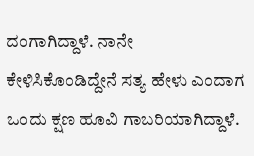ದಂಗಾಗಿದ್ದಾಳೆ. ನಾನೇ ಕೇಳಿಸಿಕೊಂಡಿದ್ದೇನೆ ಸತ್ಯ ಹೇಳು ಎಂದಾಗ ಒಂದು ಕ್ಷಣ ಹೂವಿ ಗಾಬರಿಯಾಗಿದ್ದಾಳೆ.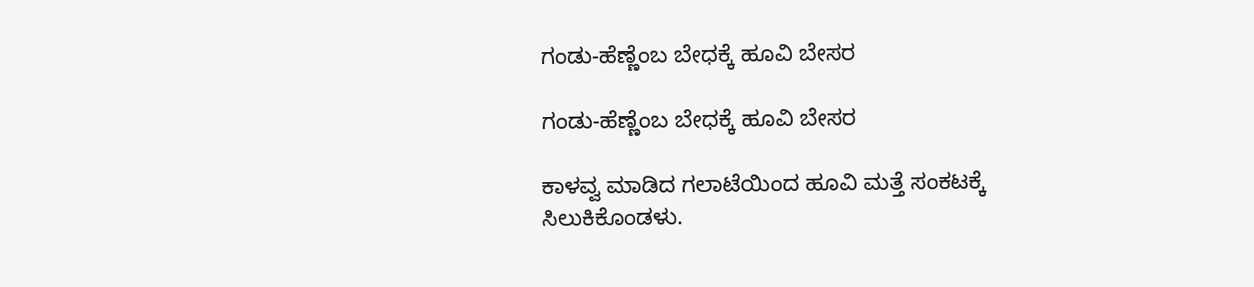ಗಂಡು-ಹೆಣ್ಣೆಂಬ ಬೇಧಕ್ಕೆ ಹೂವಿ ಬೇಸರ

ಗಂಡು-ಹೆಣ್ಣೆಂಬ ಬೇಧಕ್ಕೆ ಹೂವಿ ಬೇಸರ

ಕಾಳವ್ವ ಮಾಡಿದ ಗಲಾಟೆಯಿಂದ ಹೂವಿ ಮತ್ತೆ ಸಂಕಟಕ್ಕೆ ಸಿಲುಕಿಕೊಂಡಳು.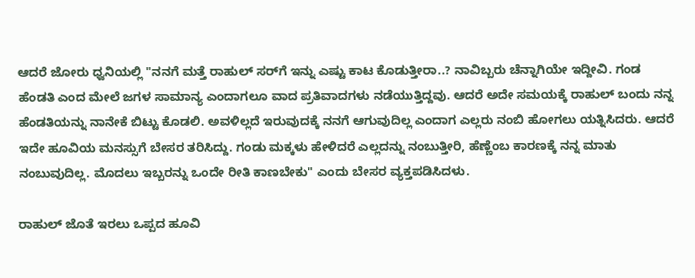ಆದರೆ ಜೋರು ಧ್ವನಿಯಲ್ಲಿ "ನನಗೆ ಮತ್ತೆ ರಾಹುಲ್ ಸರ್‌ಗೆ ಇನ್ನು ಎಷ್ಟು ಕಾಟ ಕೊಡುತ್ತೀರಾ..? ನಾವಿಬ್ಬರು ಚೆನ್ನಾಗಿಯೇ ಇದ್ದೀವಿ. ಗಂಡ ಹೆಂಡತಿ ಎಂದ ಮೇಲೆ ಜಗಳ ಸಾಮಾನ್ಯ ಎಂದಾಗಲೂ ವಾದ ಪ್ರತಿವಾದಗಳು ನಡೆಯುತ್ತಿದ್ದವು. ಆದರೆ ಅದೇ ಸಮಯಕ್ಕೆ ರಾಹುಲ್ ಬಂದು ನನ್ನ ಹೆಂಡತಿಯನ್ನು ನಾನೇಕೆ ಬಿಟ್ಟು ಕೊಡಲಿ. ಅವಳಿಲ್ಲದೆ ಇರುವುದಕ್ಕೆ ನನಗೆ ಆಗುವುದಿಲ್ಲ ಎಂದಾಗ ಎಲ್ಲರು ನಂಬಿ ಹೋಗಲು ಯತ್ನಿಸಿದರು. ಆದರೆ ಇದೇ ಹೂವಿಯ ಮನಸ್ಸುಗೆ ಬೇಸರ ತರಿಸಿದ್ದು. ಗಂಡು ಮಕ್ಕಳು ಹೇಳಿದರೆ ಎಲ್ಲದನ್ನು ನಂಬುತ್ತೀರಿ, ಹೆಣ್ಣೆಂಬ ಕಾರಣಕ್ಕೆ ನನ್ನ ಮಾತು ನಂಬುವುದಿಲ್ಲ. ಮೊದಲು ಇಬ್ಬರನ್ನು ಒಂದೇ ರೀತಿ ಕಾಣಬೇಕು" ಎಂದು ಬೇಸರ ವ್ಯಕ್ತಪಡಿಸಿದಳು.

ರಾಹುಲ್ ಜೊತೆ ಇರಲು ಒಪ್ಪದ ಹೂವಿ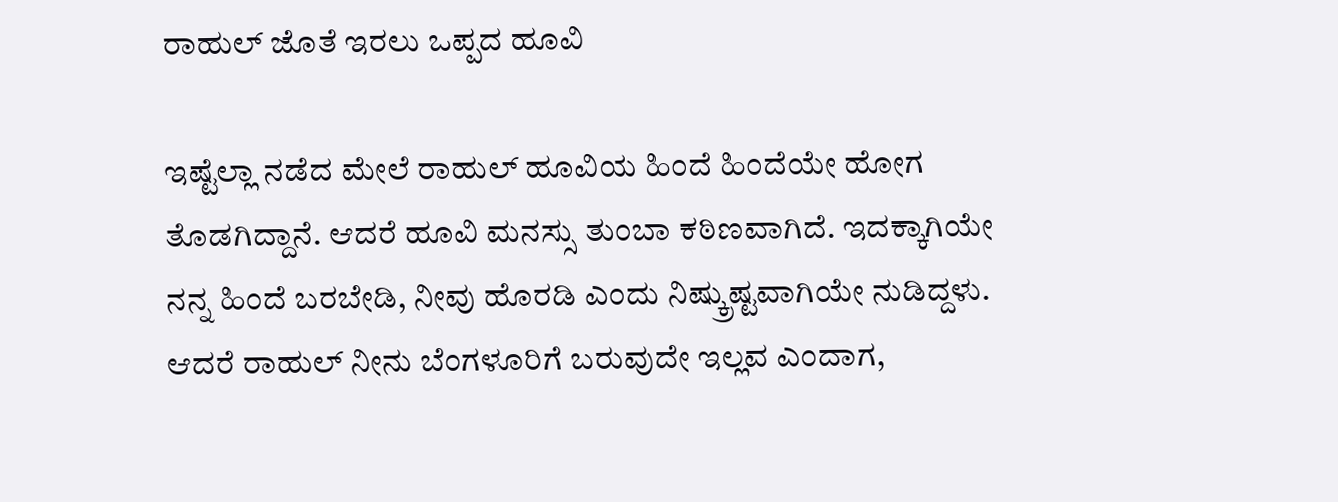ರಾಹುಲ್ ಜೊತೆ ಇರಲು ಒಪ್ಪದ ಹೂವಿ

ಇಷ್ಟೆಲ್ಲಾ ನಡೆದ ಮೇಲೆ ರಾಹುಲ್ ಹೂವಿಯ ಹಿಂದೆ ಹಿಂದೆಯೇ ಹೋಗ ತೊಡಗಿದ್ದಾನೆ. ಆದರೆ ಹೂವಿ ಮನಸ್ಸು ತುಂಬಾ ಕಠಿಣವಾಗಿದೆ. ಇದಕ್ಕಾಗಿಯೇ ನನ್ನ ಹಿಂದೆ ಬರಬೇಡಿ, ನೀವು ಹೊರಡಿ ಎಂದು ನಿಷ್ಕ್ರುಷ್ಟವಾಗಿಯೇ ನುಡಿದ್ದಳು. ಆದರೆ ರಾಹುಲ್ ನೀನು ಬೆಂಗಳೂರಿಗೆ ಬರುವುದೇ ಇಲ್ಲವ ಎಂದಾಗ,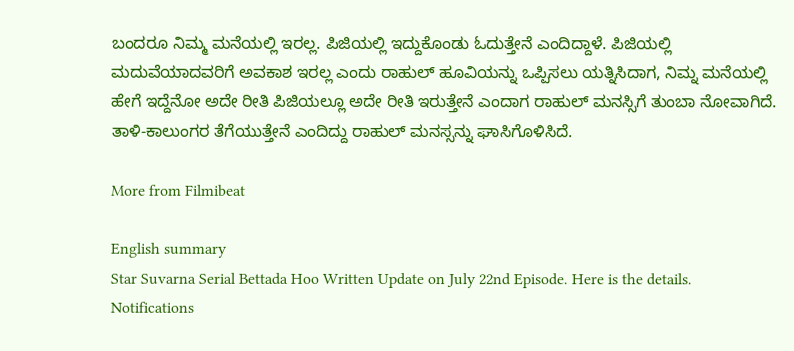ಬಂದರೂ ನಿಮ್ಮ ಮನೆಯಲ್ಲಿ ಇರಲ್ಲ. ಪಿಜಿಯಲ್ಲಿ ಇದ್ದುಕೊಂಡು ಓದುತ್ತೇನೆ ಎಂದಿದ್ದಾಳೆ. ಪಿಜಿಯಲ್ಲಿ ಮದುವೆಯಾದವರಿಗೆ ಅವಕಾಶ ಇರಲ್ಲ ಎಂದು ರಾಹುಲ್ ಹೂವಿಯನ್ನು ಒಪ್ಪಿಸಲು ಯತ್ನಿಸಿದಾಗ, ನಿಮ್ನ ಮನೆಯಲ್ಲಿ ಹೇಗೆ ಇದ್ದೆನೋ ಅದೇ ರೀತಿ ಪಿಜಿಯಲ್ಲೂ ಅದೇ ರೀತಿ ಇರುತ್ತೇನೆ ಎಂದಾಗ ರಾಹುಲ್ ಮನಸ್ಸಿಗೆ ತುಂಬಾ ನೋವಾಗಿದೆ. ತಾಳಿ‌-ಕಾಲುಂಗರ ತೆಗೆಯುತ್ತೇನೆ ಎಂದಿದ್ದು ರಾಹುಲ್ ಮನಸ್ಸನ್ನು ಘಾಸಿಗೊಳಿಸಿದೆ.

More from Filmibeat

English summary
Star Suvarna Serial Bettada Hoo Written Update on July 22nd Episode. Here is the details.
Notifications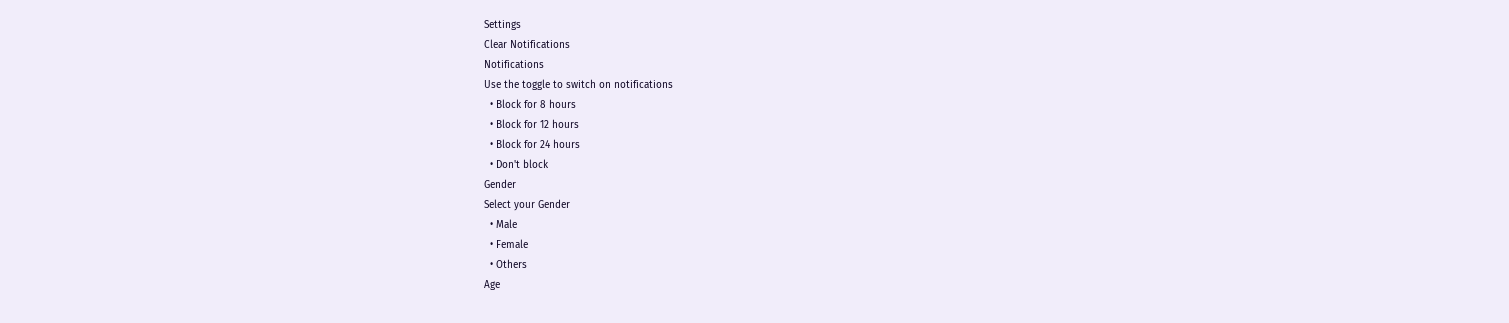Settings
Clear Notifications
Notifications
Use the toggle to switch on notifications
  • Block for 8 hours
  • Block for 12 hours
  • Block for 24 hours
  • Don't block
Gender
Select your Gender
  • Male
  • Female
  • Others
Age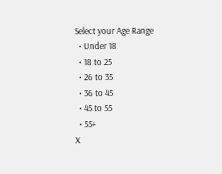Select your Age Range
  • Under 18
  • 18 to 25
  • 26 to 35
  • 36 to 45
  • 45 to 55
  • 55+
X